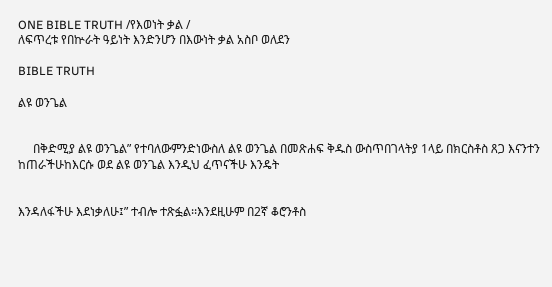ONE BIBLE TRUTH /የእወነት ቃል /
ለፍጥረቱ የበኵራት ዓይነት እንድንሆን በእውነት ቃል አስቦ ወለደን

BIBLE TRUTH

ልዩ ወንጌል


     በቅድሚያ ልዩ ወንጌል” የተባለውምንድነውስለ ልዩ ወንጌል በመጽሐፍ ቅዱስ ውስጥበገላትያ 1ላይ በክርስቶስ ጸጋ እናንተን ከጠራችሁከእርሱ ወደ ልዩ ወንጌል እንዲህ ፈጥናችሁ እንዴት


እንዳለፋችሁ እደነቃለሁ፤” ተብሎ ተጽፏል፡፡እንደዚሁም በ2ኛ ቆሮንቶስ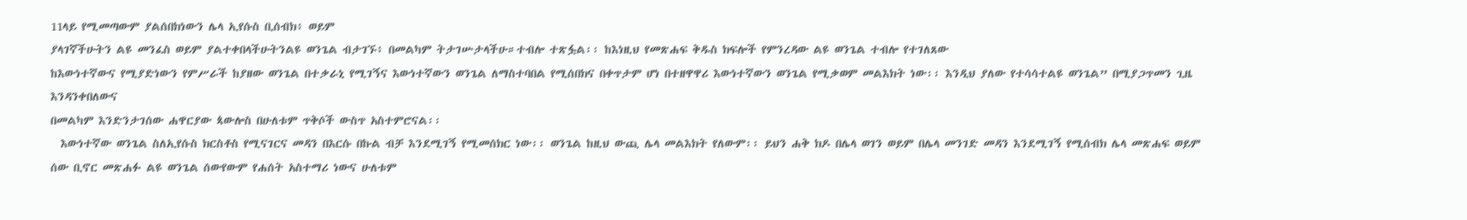11ላይ የሚመጣውም ያልሰበክነውን ሌላ ኢየሱስ ቢሰብክ፥ ወይም
ያላገኛችሁትን ልዩ መንፈስ ወይም ያልተቀበላችሁትንልዩ ወንጌል ብታገኙ፥ በመልካም ትታገሡታላችሁ።ተብሎ ተጽፏል፡፡ ከእነዚህ የመጽሐፍ ቅዱስ ክፍሎች የምንረዳው ልዩ ወንጌል ተብሎ የተገለጸው
ከእውነተኛውና የሚያድነውን የምሥራች ከያዘው ወንጌል በተቃራኒ የሚገኝና እውነተኛውን ወንጌል ለማስተባበል የሚሰበክና በቀጥታም ሆነ በተዘዋዋሪ እውነተኛውን ወንጌል የሚቃወም መልእክት ነው፡፡ እንዲህ ያለው የተሳሳተልዩ ወንጌል” በሚያጋጥመን ጊዜ እንዳንቀበለውና
በመልካም እንድንታገሰው ሐዋርያው ጳውሎስ በሁለቱም ጥቅሶች ውስጥ አስተምሮናል፡፡
  እውነተኛው ወንጌል ስለኢየሱስ ክርስቶስ የሚናገርና መዳን በእርሱ በኩል ብቻ እንደሚገኝ የሚመሰክር ነው፡፡ ወንጌል ከዚህ ውጪ ሌላ መልእክት የለውም፡፡ ይህን ሐቅ ክዶ በሌላ ወገን ወይም በሌላ መንገድ መዳን እንደሚገኝ የሚሰብክ ሌላ መጽሐፍ ወይም ሰው ቢኖር መጽሐፉ ልዩ ወንጌል ሰውየውም የሐሰት አስተማሪ ነውና ሁለቱም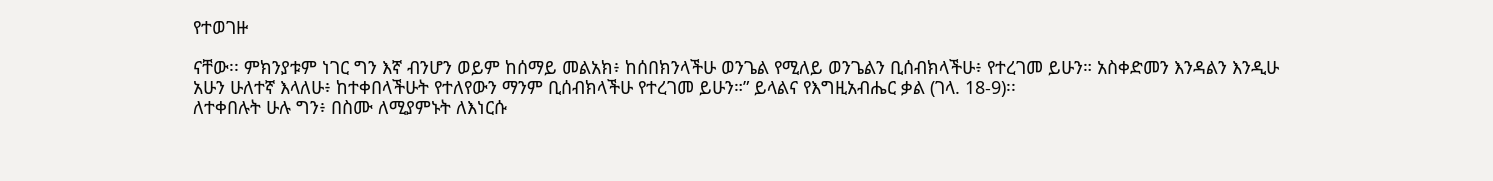የተወገዙ

ናቸው፡፡ ምክንያቱም ነገር ግን እኛ ብንሆን ወይም ከሰማይ መልአክ፥ ከሰበክንላችሁ ወንጌል የሚለይ ወንጌልን ቢሰብክላችሁ፥ የተረገመ ይሁን። አስቀድመን እንዳልን እንዲሁ አሁን ሁለተኛ እላለሁ፥ ከተቀበላችሁት የተለየውን ማንም ቢሰብክላችሁ የተረገመ ይሁን።” ይላልና የእግዚአብሔር ቃል (ገላ. 18-9)፡፡
ለተቀበሉት ሁሉ ግን፥ በስሙ ለሚያምኑት ለእነርሱ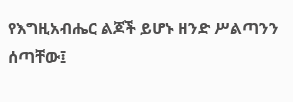የእግዚአብሔር ልጆች ይሆኑ ዘንድ ሥልጣንን ሰጣቸው፤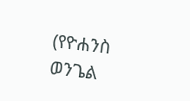(የዮሐንስ ወንጌል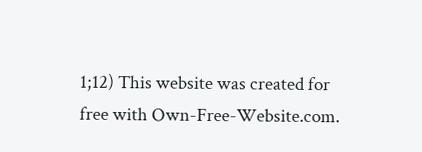1;12) This website was created for free with Own-Free-Website.com.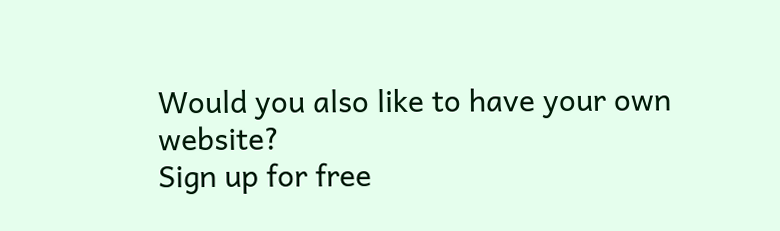Would you also like to have your own website?
Sign up for free